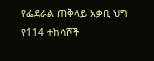የፌደራል ጠቅላይ አቃቢ ህግ የ114 ተከሳሾች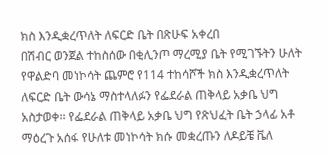ክስ እንዲቋረጥለት ለፍርድ ቤት በጽሁፍ አቀረበ
በሽብር ወንጀል ተከስሰው በቂሊንጦ ማረሚያ ቤት የሚገኙትን ሁለት የዋልድባ መነኮሳት ጨምሮ የ114 ተከሳሾች ክስ እንዲቋረጥለት ለፍርድ ቤት ውሳኔ ማስተላለፉን የፌደራል ጠቅላይ አቃቤ ህግ አስታወቀ፡፡ የፌደራል ጠቅላይ አቃቤ ህግ የጽህፈት ቤት ኃላፊ አቶ ማዕረጉ አሰፋ የሁለቱ መነኮሳት ክሱ መቋረጡን ለዶይቼ ቬለ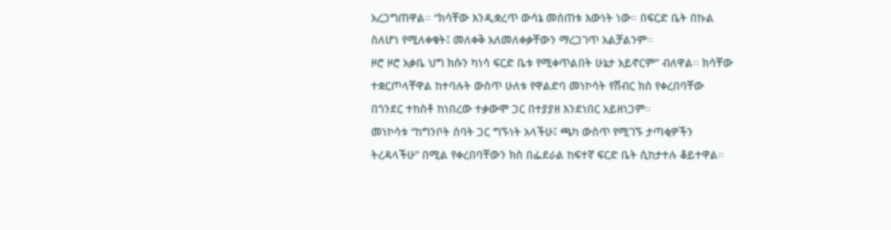አረጋግጠዋል። “ክሳቸው እንዲቋረጥ ውሳኔ መሰጠቱ እውነት ነው። በፍርድ ቤት በኩል ስለሆነ የሚለቀቁት፤ መለቀቅ አለመለቀቃቸውን ማረጋገጥ አልቻልንም፡፡
ዞሮ ዞሮ አቃቤ ህግ ክሱን ካነሳ ፍርድ ቤቱ የሚቀጥልበት ሁኔታ አይኖርም” ብለዋል፡፡ ክሳቸው ተቋርጦላቸዋል ከተባሉት ውስጥ ሁለቱ የዋልድባ መነኮሳት የሽብር ክስ የቀረበባቸው በጎንደር ተከስቶ ከነበረው ተቃውሞ ጋር በተያያዘ እንደነበር አይዘነጋም፡፡
መነኮሳቱ “ከግንቦት ሰባት ጋር ግኙነት አላችሁ፤ ጫካ ውስጥ የሚገኙ ታጣቂዎችን ትረዳላችሁ” በሚል የቀረበባቸውን ክስ በፌደራል ከፍተኛ ፍርድ ቤት ሲከታተሉ ቆይተዋል፡፡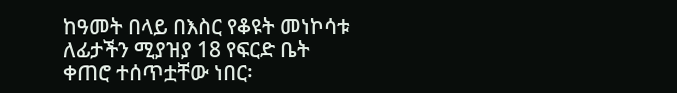ከዓመት በላይ በእስር የቆዩት መነኮሳቱ ለፊታችን ሚያዝያ 18 የፍርድ ቤት ቀጠሮ ተሰጥቷቸው ነበር፡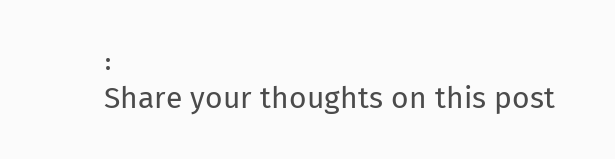፡
Share your thoughts on this post